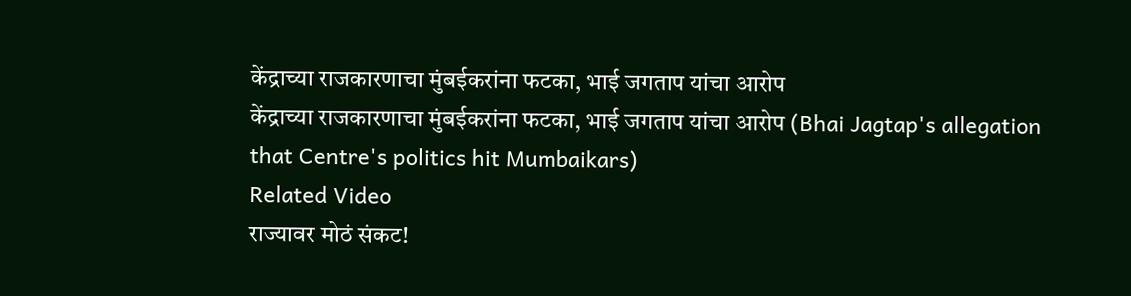केंद्राच्या राजकारणाचा मुंबईकरांना फटका, भाई जगताप यांचा आरोप
केंद्राच्या राजकारणाचा मुंबईकरांना फटका, भाई जगताप यांचा आरोप (Bhai Jagtap's allegation that Centre's politics hit Mumbaikars)
Related Video
राज्यावर मोठं संकट!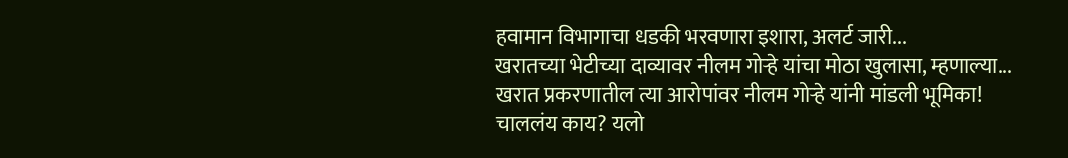हवामान विभागाचा धडकी भरवणारा इशारा, अलर्ट जारी...
खरातच्या भेटीच्या दाव्यावर नीलम गोऱ्हे यांचा मोठा खुलासा, म्हणाल्या...
खरात प्रकरणातील त्या आरोपांवर नीलम गोऱ्हे यांनी मांडली भूमिका!
चाललंय काय? यलो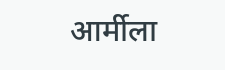आर्मीला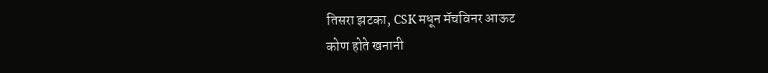तिसरा झटका, CSK मधून मॅचविनर आऊट
कोण होते खनानी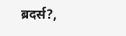ब्रदर्स?,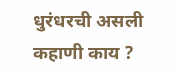धुरंधरची असली कहाणी काय ?